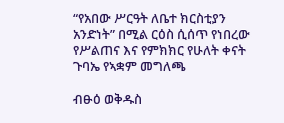“የአበው ሥርዓት ለቤተ ክርስቲያን አንድነት” በሚል ርዕስ ሲሰጥ የነበረው የሥልጠና እና የምክክር የሁለት ቀናት ጉባኤ የኣቋም መግለጫ

ብፁዕ ወቅዱስ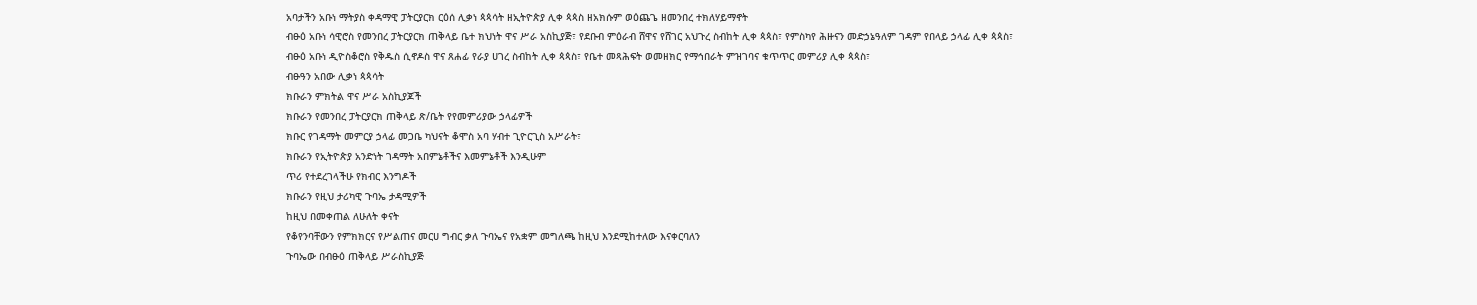አባታችን አቡነ ማትያስ ቀዳማዊ ፓትርያርክ ርዕሰ ሊቃነ ጳጳሳት ዘኢትዮጵያ ሊቀ ጳጳስ ዘአክሱም ወዕጨጌ ዘመንበረ ተክለሃይማኖት
ብፁዕ አቡነ ሳዊሮስ የመንበረ ፓትርያርክ ጠቅላይ ቤተ ክህነት ዋና ሥራ አስኪያጅ፣ የደቡብ ምዕራብ ሸዋና የሸገር አህጉረ ስብከት ሊቀ ጳጳስ፣ የምስካየ ሕዙናን መድኃኔዓለም ገዳም የበላይ ኃላፊ ሊቀ ጳጳስ፣
ብፁዕ አቡነ ዲዮስቆሮስ የቅዱስ ሲኖዶስ ዋና ጸሐፊ የራያ ሀገረ ስብከት ሊቀ ጳጳስ፣ የቤተ መጻሕፍት ወመዘክር የማኅበራት ምዝገባና ቁጥጥር መምሪያ ሊቀ ጳጳስ፣
ብፁዓን አበው ሊቃነ ጳጳሳት
ክቡራን ምክትል ዋና ሥራ አስኪያጆች
ክቡራን የመንበረ ፓትርያርክ ጠቅላይ ጽ/ቤት የየመምሪያው ኃላፊዎች
ክቡር የገዳማት መምርያ ኃላፊ መጋቤ ካህናት ቆሞስ አባ ሃብተ ጊዮርጊስ አሥራት፣
ክቡራን የኢትዮጵያ አንድነት ገዳማት አበምኔቶችና እመምኔቶች እንዲሁም
ጥሪ የተደረገላችሁ የክብር እንግዶች
ክቡራን የዚህ ታሪካዊ ጉባኤ ታዳሚዎች
ከዚህ በመቀጠል ለሁለት ቀናት
የቆየንባቸውን የምክክርና የሥልጠና መርሀ ግብር ቃለ ጉባኤና የአቋም መግለጫ ከዚህ እንደሚከተለው እናቀርባለን
ጉባኤው በብፁዕ ጠቅላይ ሥራስኪያጅ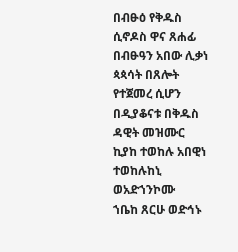በብፁዕ የቅዱስ ሲኖዶስ ዋና ጸሐፊ
በብፁዓን አበው ሊቃነ ጳጳሳት በጸሎት የተጀመረ ሲሆን
በዲያቆናቱ በቅዱስ ዳዊት መዝሙር
ኪያከ ተወከሉ አበዊነ
ተወከሉከኒ ወአድኀንኮሙ
ኀቤከ ጸርሁ ወድኅኑ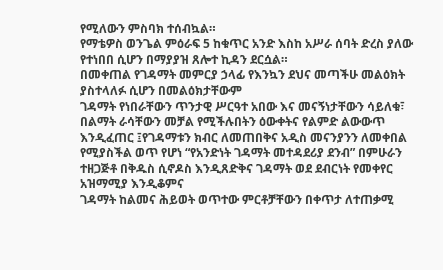የሚለውን ምስባክ ተሰብኳል።
የማቴዎስ ወንጌል ምዕራፍ 5 ከቁጥር አንድ እስከ አሥራ ሰባት ድረስ ያለው የተነበበ ሲሆን በማያያዝ ጸሎተ ኪዳን ደርሷል።
በመቀጠል የገዳማት መምርያ ኃላፊ የእንኳን ደህና መጣችሁ መልዕክት ያስተላለፉ ሲሆን በመልዕክታቸውም
ገዳማት የነበራቸውን ጥንታዊ ሥርዓተ አበው እና መናኝነታቸውን ሳይለቁ፣ በልማት ራሳቸውን መቻል የሚችሉበትን ዕውቀትና የልምድ ልውውጥ እንዲፈጠር ፤የገዳማቱን ክብር ለመጠበቅና አዲስ መናንያንን ለመቀበል የሚያስችል ወጥ የሆነ “የአንድነት ገዳማት መተዳደሪያ ደንብ” በምሁራን ተዘጋጅቶ በቅዱስ ሲኖዶስ እንዲጸድቅና ገዳማት ወደ ደብርነት የመቀየር አዝማሚያ እንዲቆምና
ገዳማት ከልመና ሕይወት ወጥተው ምርቶቻቸውን በቀጥታ ለተጠቃሚ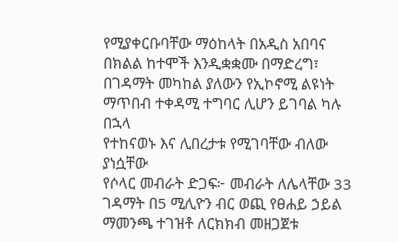የሚያቀርቡባቸው ማዕከላት በአዲስ አበባና በክልል ከተሞች እንዲቋቋሙ በማድረግ፣ በገዳማት መካከል ያለውን የኢኮኖሚ ልዩነት ማጥበብ ተቀዳሚ ተግባር ሊሆን ይገባል ካሉ በኋላ
የተከናወኑ እና ሊበረታቱ የሚገባቸው ብለው ያነሷቸው
የሶላር መብራት ድጋፍ፦ መብራት ለሌላቸው 33 ገዳማት በ5 ሚሊዮን ብር ወጪ የፀሐይ ኃይል ማመንጫ ተገዝቶ ለርክክብ መዘጋጀቱ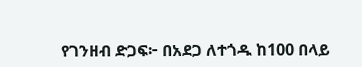የገንዘብ ድጋፍ፦ በአደጋ ለተጎዱ ከ100 በላይ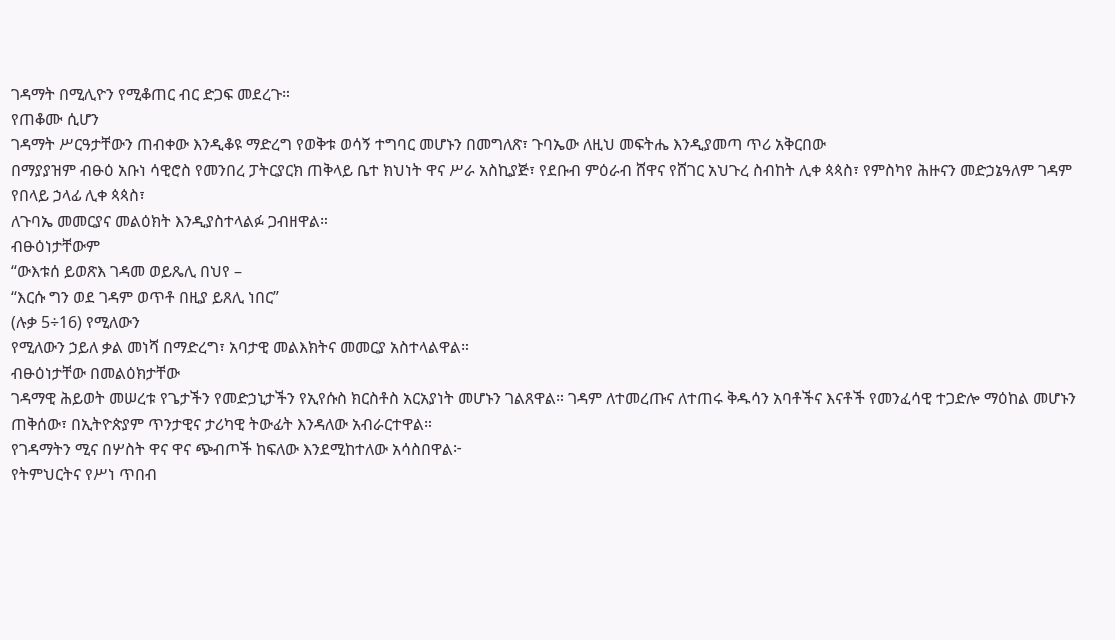ገዳማት በሚሊዮን የሚቆጠር ብር ድጋፍ መደረጉ።
የጠቆሙ ሲሆን
ገዳማት ሥርዓታቸውን ጠብቀው እንዲቆዩ ማድረግ የወቅቱ ወሳኝ ተግባር መሆኑን በመግለጽ፣ ጉባኤው ለዚህ መፍትሔ እንዲያመጣ ጥሪ አቅርበው
በማያያዝም ብፁዕ አቡነ ሳዊሮስ የመንበረ ፓትርያርክ ጠቅላይ ቤተ ክህነት ዋና ሥራ አስኪያጅ፣ የደቡብ ምዕራብ ሸዋና የሸገር አህጉረ ስብከት ሊቀ ጳጳስ፣ የምስካየ ሕዙናን መድኃኔዓለም ገዳም የበላይ ኃላፊ ሊቀ ጳጳስ፣
ለጉባኤ መመርያና መልዕክት እንዲያስተላልፉ ጋብዘዋል።
ብፁዕነታቸውም
“ውእቱሰ ይወጽእ ገዳመ ወይጼሊ በህየ –
“እርሱ ግን ወደ ገዳም ወጥቶ በዚያ ይጸሊ ነበር”
(ሉቃ 5÷16) የሚለውን
የሚለውን ኃይለ ቃል መነሻ በማድረግ፣ አባታዊ መልእክትና መመርያ አስተላልዋል።
ብፁዕነታቸው በመልዕክታቸው
ገዳማዊ ሕይወት መሠረቱ የጌታችን የመድኃኒታችን የኢየሱስ ክርስቶስ አርአያነት መሆኑን ገልጸዋል። ገዳም ለተመረጡና ለተጠሩ ቅዱሳን አባቶችና እናቶች የመንፈሳዊ ተጋድሎ ማዕከል መሆኑን ጠቅሰው፣ በኢትዮጵያም ጥንታዊና ታሪካዊ ትውፊት እንዳለው አብራርተዋል።
የገዳማትን ሚና በሦስት ዋና ዋና ጭብጦች ከፍለው እንደሚከተለው አሳስበዋል፦
የትምህርትና የሥነ ጥበብ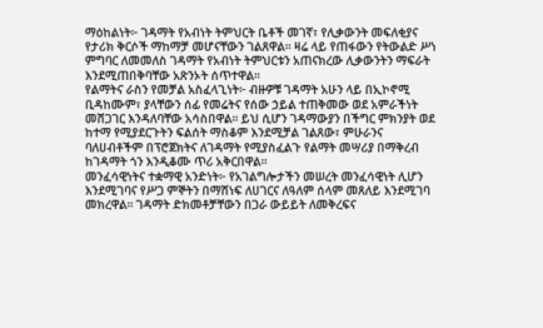ማዕከልነት፦ ገዳማት የአብነት ትምህርት ቤቶች መገኛ፣ የሊቃውንት መፍለቂያና የታሪክ ቅርሶች ማከማቻ መሆናቸውን ገልጸዋል። ዛሬ ላይ የጠፋውን የትውልድ ሥነ ምግባር ለመመለስ ገዳማት የአብነት ትምህርቱን አጠናክረው ሊቃውንትን ማፍራት እንደሚጠበቅባቸው አጽንኦት ሰጥተዋል።
የልማትና ራስን የመቻል አስፈላጊነት፦ ብዙዎቹ ገዳማት አሁን ላይ በኢኮኖሚ ቢዳከሙም፣ ያላቸውን ሰፊ የመሬትና የሰው ኃይል ተጠቅመው ወደ አምራችነት መሸጋገር እንዳለባቸው አሳስበዋል። ይህ ሲሆን ገዳማውያን በችግር ምክንያት ወደ ከተማ የሚያደርጉትን ፍልሰት ማስቆም እንደሚቻል ገልጸው፣ ምሁራንና ባለሀብቶችም በፕሮጀክትና ለገዳማት የሚያስፈልጉ የልማት መሣሪያ በማቅረብ ከገዳማት ጎን እንዲቆሙ ጥሪ አቅርበዋል።
መንፈሳዊነትና ተቋማዊ አንድነት፦ የአገልግሎታችን መሠረት መንፈሳዊነት ሊሆን እንደሚገባና የሥጋ ምኞትን በማሸነፍ ለሀገርና ለዓለም ሰላም መጸለይ እንደሚገባ መክረዋል። ገዳማት ድክመቶቻቸውን በጋራ ውይይት ለመቅረፍና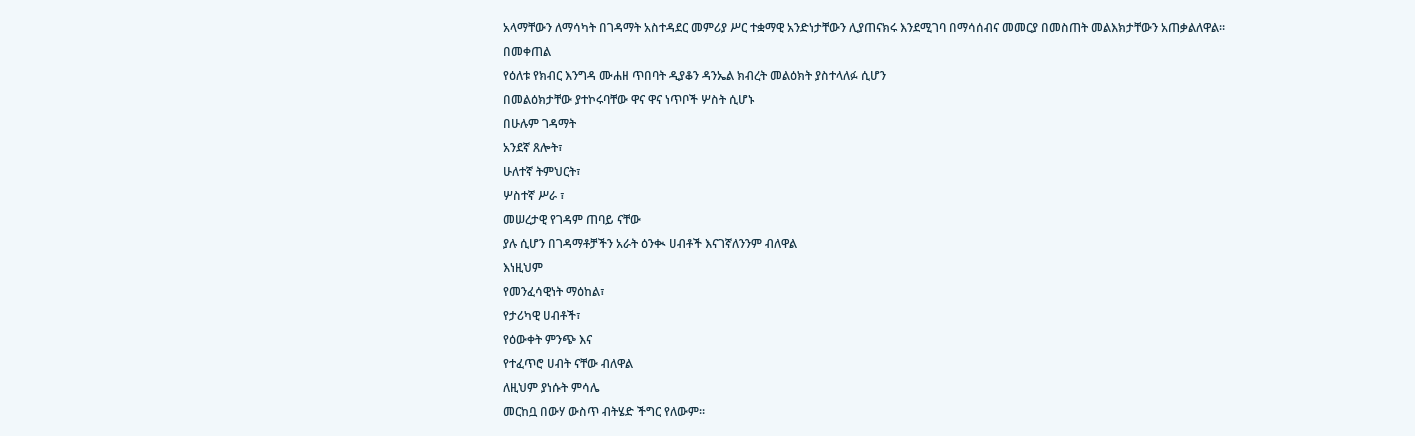አላማቸውን ለማሳካት በገዳማት አስተዳደር መምሪያ ሥር ተቋማዊ አንድነታቸውን ሊያጠናክሩ እንደሚገባ በማሳሰብና መመርያ በመስጠት መልእክታቸውን አጠቃልለዋል።
በመቀጠል
የዕለቱ የክብር እንግዳ ሙሐዘ ጥበባት ዲያቆን ዳንኤል ክብረት መልዕክት ያስተላለፉ ሲሆን
በመልዕክታቸው ያተኮሩባቸው ዋና ዋና ነጥቦች ሦስት ሲሆኑ
በሁሉም ገዳማት
አንደኛ ጸሎት፣
ሁለተኛ ትምህርት፣
ሦስተኛ ሥራ ፣
መሠረታዊ የገዳም ጠባይ ናቸው
ያሉ ሲሆን በገዳማቶቻችን አራት ዕንቊ ሀብቶች እናገኛለንንም ብለዋል
እነዚህም
የመንፈሳዊነት ማዕከል፣
የታሪካዊ ሀብቶች፣
የዕውቀት ምንጭ እና
የተፈጥሮ ሀብት ናቸው ብለዋል
ለዚህም ያነሱት ምሳሌ
መርከቧ በውሃ ውስጥ ብትሄድ ችግር የለውም።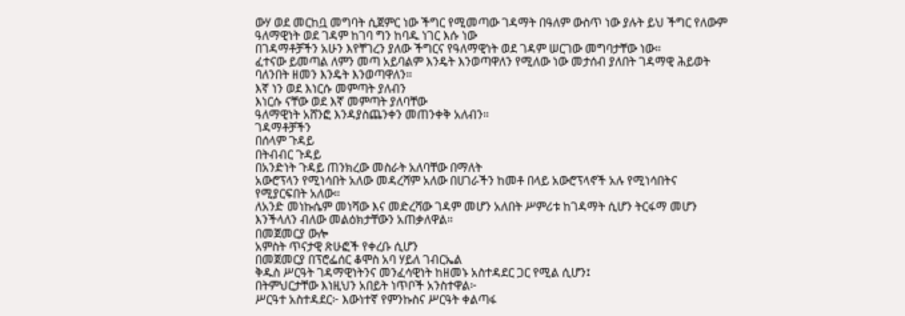ውሃ ወደ መርከቧ መግባት ሲጀምር ነው ችግር የሚመጣው ገዳማት በዓለም ውስጥ ነው ያሉት ይህ ችግር የለውም ዓለማዊነት ወደ ገዳም ከገባ ግን ከባዱ ነገር እሱ ነው
በገዳማቶቻችን አሁን እየቸገረን ያለው ችግርና የዓለማዊነት ወደ ገዳም ሠርገው መግባታቸው ነው።
ፈተናው ይመጣል ለምን መጣ አይባልም እንዴት እንወጣዋለን የሚለው ነው መታሰብ ያለበት ገዳማዊ ሕይወት ባለንበት ዘመን እንዴት እንወጣዋለን።
እኛ ነን ወደ እነርሱ መምጣት ያለብን
እነርሱ ናቸው ወደ እኛ መምጣት ያለባቸው
ዓለማዊነት አሸንፎ እንዳያስጨንቀን መጠንቀቅ አለብን።
ገዳማቶቻችን
በሰላም ጉዳይ
በትብብር ጉዳይ
በአንድነት ጉዳይ ጠንክረው መስራት አለባቸው በማለት
አውሮፕላን የሚነሳበት አለው መዳረሻም አለው በሀገራችን ከመቶ በላይ አውሮፕላኖች አሉ የሚነሳበትና የሚያርፍበት አለው።
ለአንድ መነኩሴም መነሻው እና መድረሻው ገዳም መሆን አለበት ሥምሪቱ ከገዳማት ሲሆን ትርፋማ መሆን እንችላለን ብለው መልዕክታቸውን አጠቃለዋል።
በመጀመርያ ውሎ
አምስት ጥናታዊ ጽሁፎች የቀረቡ ሲሆን
በመጀመርያ በፕሮፌሰር ቆሞስ አባ ሃይለ ገብርኤል
ቅዱስ ሥርዓት ገዳማዊነትንና መንፈሳዊነት ከዘመኑ አስተዳደር ጋር የሚል ሲሆን፤
በትምህርታቸው እነዚህን አበይት ነጥቦች አንስተዋል፦
ሥርዓተ አስተዳደር፦ እውነተኛ የምንኩስና ሥርዓት ቀልጣፋ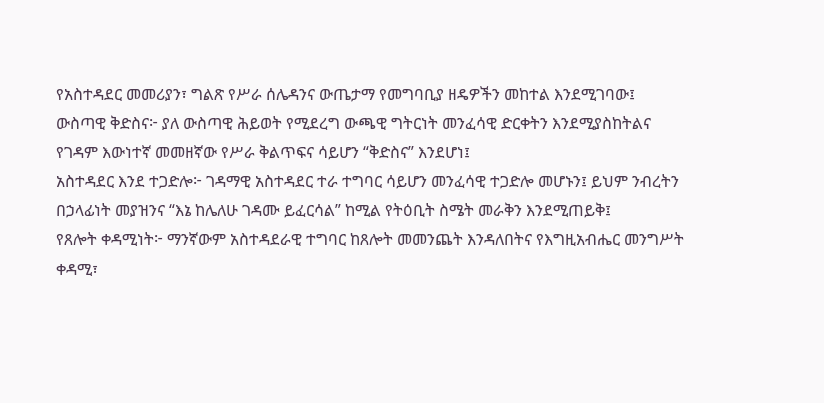የአስተዳደር መመሪያን፣ ግልጽ የሥራ ሰሌዳንና ውጤታማ የመግባቢያ ዘዴዎችን መከተል እንደሚገባው፤
ውስጣዊ ቅድስና፦ ያለ ውስጣዊ ሕይወት የሚደረግ ውጫዊ ግትርነት መንፈሳዊ ድርቀትን እንደሚያስከትልና
የገዳም እውነተኛ መመዘኛው የሥራ ቅልጥፍና ሳይሆን “ቅድስና” እንደሆነ፤
አስተዳደር እንደ ተጋድሎ፦ ገዳማዊ አስተዳደር ተራ ተግባር ሳይሆን መንፈሳዊ ተጋድሎ መሆኑን፤ ይህም ንብረትን በኃላፊነት መያዝንና “እኔ ከሌለሁ ገዳሙ ይፈርሳል” ከሚል የትዕቢት ስሜት መራቅን እንደሚጠይቅ፤
የጸሎት ቀዳሚነት፦ ማንኛውም አስተዳደራዊ ተግባር ከጸሎት መመንጨት እንዳለበትና የእግዚአብሔር መንግሥት ቀዳሚ፣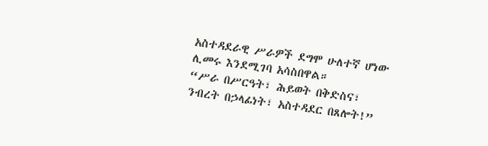አስተዳደራዊ ሥራዎች ደግሞ ሁለተኛ ሆነው ሊመሩ እንደሚገባ አሳስበዋል።
“ሥራ በሥርዓት፣ ሕይወት በቅድስና፣ ንብረት በኃላፊነት፣ አስተዳደር በጸሎት!”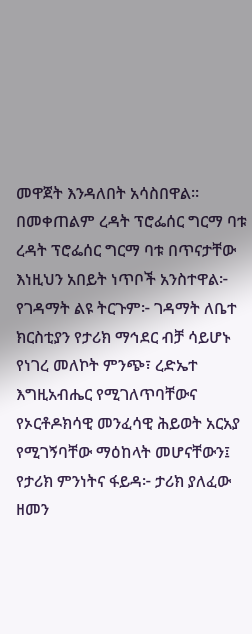መዋጀት እንዳለበት አሳስበዋል።
በመቀጠልም ረዳት ፕሮፌሰር ግርማ ባቱ
ረዳት ፕሮፌሰር ግርማ ባቱ በጥናታቸው እነዚህን አበይት ነጥቦች አንስተዋል፦
የገዳማት ልዩ ትርጉም፦ ገዳማት ለቤተ ክርስቲያን የታሪክ ማኅደር ብቻ ሳይሆኑ የነገረ መለኮት ምንጭ፣ ረድኤተ እግዚአብሔር የሚገለጥባቸውና የኦርቶዶክሳዊ መንፈሳዊ ሕይወት አርአያ የሚገኝባቸው ማዕከላት መሆናቸውን፤
የታሪክ ምንነትና ፋይዳ፦ ታሪክ ያለፈው ዘመን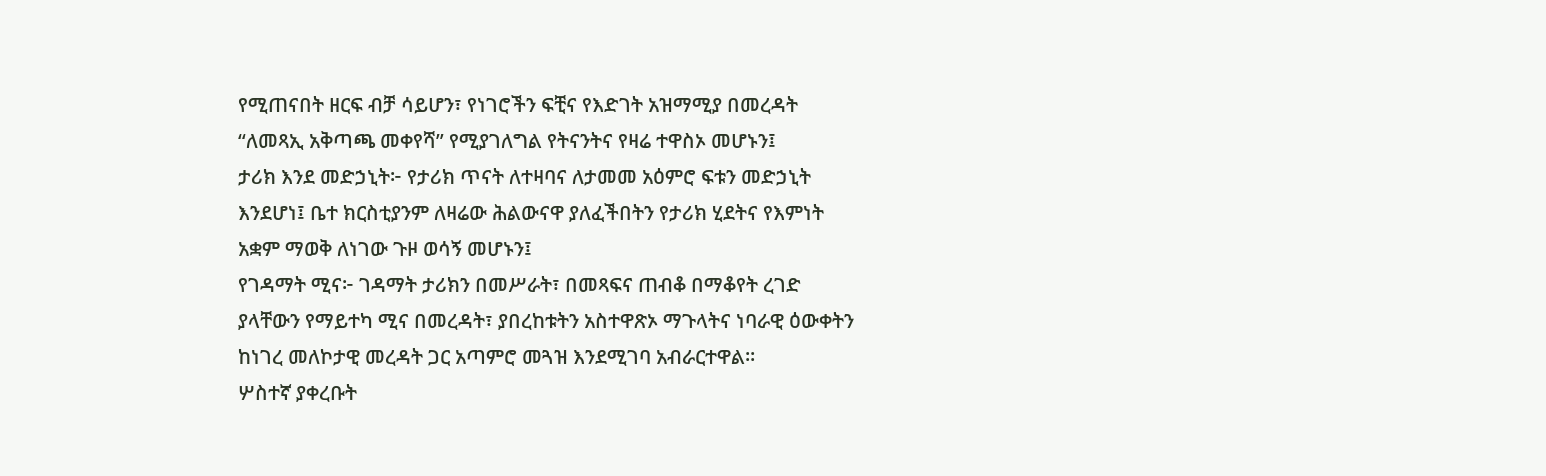የሚጠናበት ዘርፍ ብቻ ሳይሆን፣ የነገሮችን ፍቺና የእድገት አዝማሚያ በመረዳት “ለመጻኢ አቅጣጫ መቀየሻ” የሚያገለግል የትናንትና የዛሬ ተዋስኦ መሆኑን፤
ታሪክ እንደ መድኃኒት፦ የታሪክ ጥናት ለተዛባና ለታመመ አዕምሮ ፍቱን መድኃኒት እንደሆነ፤ ቤተ ክርስቲያንም ለዛሬው ሕልውናዋ ያለፈችበትን የታሪክ ሂደትና የእምነት አቋም ማወቅ ለነገው ጉዞ ወሳኝ መሆኑን፤
የገዳማት ሚና፦ ገዳማት ታሪክን በመሥራት፣ በመጻፍና ጠብቆ በማቆየት ረገድ ያላቸውን የማይተካ ሚና በመረዳት፣ ያበረከቱትን አስተዋጽኦ ማጉላትና ነባራዊ ዕውቀትን ከነገረ መለኮታዊ መረዳት ጋር አጣምሮ መጓዝ እንደሚገባ አብራርተዋል።
ሦስተኛ ያቀረቡት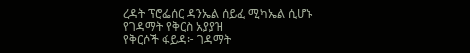ረዳት ፕሮፌሰር ዳንኤል ሰይፈ ሚካኤል ሲሆኑ
የገዳማት የቅርስ አያያዝ
የቅርሶች ፋይዳ፦ ገዳማት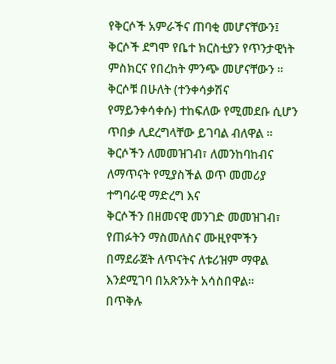የቅርሶች አምራችና ጠባቂ መሆናቸውን፤ ቅርሶች ደግሞ የቤተ ክርስቲያን የጥንታዊነት ምስክርና የበረከት ምንጭ መሆናቸውን ።
ቅርሶቹ በሁለት (ተንቀሳቃሽና የማይንቀሳቀሱ) ተከፍለው የሚመደቡ ሲሆን ጥበቃ ሊደረግላቸው ይገባል ብለዋል ።
ቅርሶችን ለመመዝገብ፣ ለመንከባከብና ለማጥናት የሚያስችል ወጥ መመሪያ ተግባራዊ ማድረግ እና
ቅርሶችን በዘመናዊ መንገድ መመዝገብ፣ የጠፉትን ማስመለስና ሙዚየሞችን በማደራጀት ለጥናትና ለቱሪዝም ማዋል እንደሚገባ በአጽንኦት አሳስበዋል።
በጥቅሉ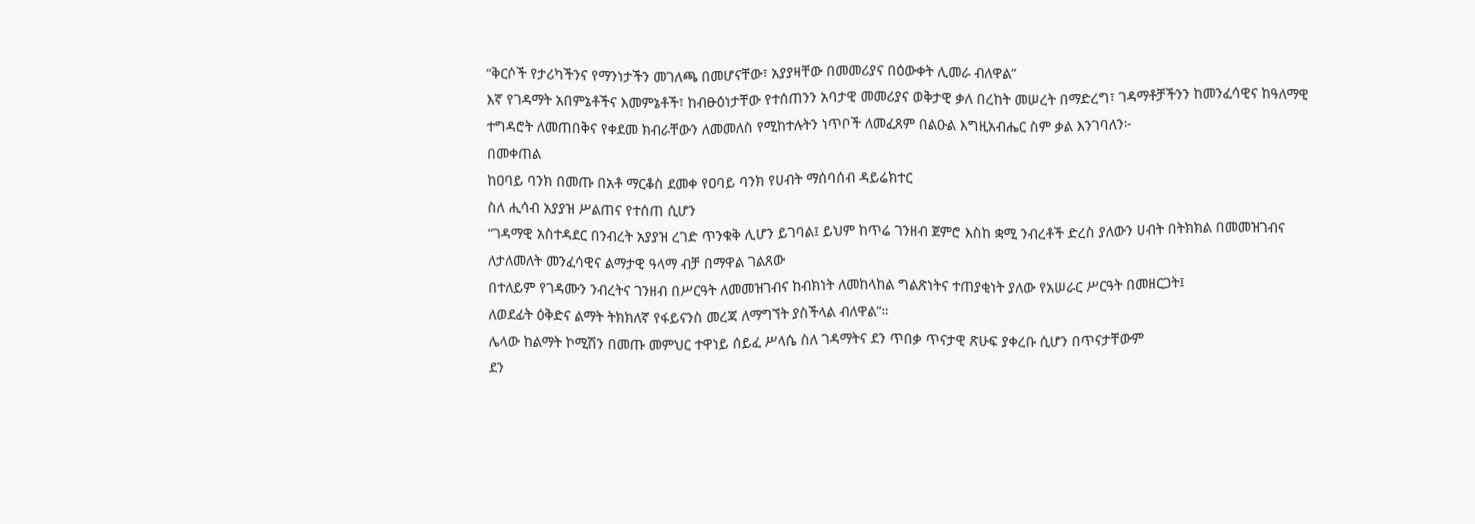“ቅርሶች የታሪካችንና የማንነታችን መገለጫ በመሆናቸው፣ አያያዛቸው በመመሪያና በዕውቀት ሊመራ ብለዋል”
እኛ የገዳማት አበምኔቶችና እመምኔቶች፣ ከብፁዕነታቸው የተሰጠንን አባታዊ መመሪያና ወቅታዊ ቃለ በረከት መሠረት በማድረግ፣ ገዳማቶቻችንን ከመንፈሳዊና ከዓለማዊ ተግዳሮት ለመጠበቅና የቀደመ ክብራቸውን ለመመለስ የሚከተሉትን ነጥቦች ለመፈጸም በልዑል እግዚአብሔር ስም ቃል እንገባለን፦
በመቀጠል
ከዐባይ ባንክ በመጡ በአቶ ማርቆስ ደመቀ የዐባይ ባንክ የሀብት ማሰባሰብ ዳይሬክተር
ስለ ሒሳብ አያያዝ ሥልጠና የተሰጠ ሲሆን
“ገዳማዊ አስተዳደር በንብረት አያያዝ ረገድ ጥንቁቅ ሊሆን ይገባል፤ ይህም ከጥሬ ገንዘብ ጀምሮ እስከ ቋሚ ንብረቶች ድረስ ያለውን ሀብት በትክክል በመመዝገብና ለታለመለት መንፈሳዊና ልማታዊ ዓላማ ብቻ በማዋል ገልጸው
በተለይም የገዳሙን ንብረትና ገንዘብ በሥርዓት ለመመዝገብና ከብክነት ለመከላከል ግልጽነትና ተጠያቂነት ያለው የአሠራር ሥርዓት በመዘርጋት፤
ለወደፊት ዕቅድና ልማት ትክክለኛ የፋይናንስ መረጃ ለማግኘት ያስችላል ብለዋል”።
ሌላው ከልማት ኮሚሽን በመጡ መምህር ተዋነይ ሰይፈ ሥላሴ ስለ ገዳማትና ደን ጥበቃ ጥናታዊ ጽሁፍ ያቀረቡ ሲሆን በጥናታቸውም
ደን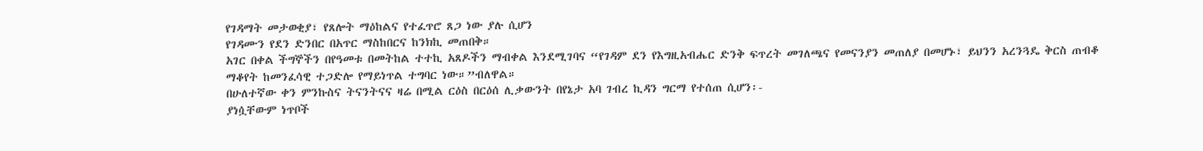የገዳማት መታወቂያ፣ የጸሎት ማዕከልና የተፈጥሮ ጸጋ ነው ያሉ ሲሆን
የገዳሙን የደን ድንበር በአጥር ማስከበርና ከንክኪ መጠበቅ።
አገር በቀል ችግኞችን በየዓመቱ በመትከል ተተኪ አጸዶችን ማብቀል እንደሚገባና “የገዳም ደን የእግዚአብሔር ድንቅ ፍጥረት መገለጫና የመናንያን መጠለያ በመሆኑ፣ ይህንን አረንጓዴ ቅርስ ጠብቆ ማቆየት ከመንፈሳዊ ተጋድሎ የማይነጥል ተግባር ነው።”ብለዋል።
በሁለተኛው ቀን ምንኩስና ትናንትናና ዛሬ በሚል ርዕስ በርዕሰ ሊቃውንት በየኔታ አባ ገብረ ኪዳን ግርማ የተሰጠ ሲሆን፡-
ያነሷቸውም ነጥቦች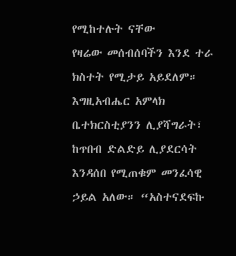የሚከተሉት ናቸው
የዛሬው መሰብሰባችን እንደ ተራ ክስተት የሚታይ አይደለም። እግዚአብሔር አምላክ ቤተክርስቲያንን ሊያሻግራት፣ ከጥበብ ድልድይ ሊያደርሳት እንዳሰበ የሚጠቁም መንፈሳዊ ኃይል አለው። “አስተናደፍኩ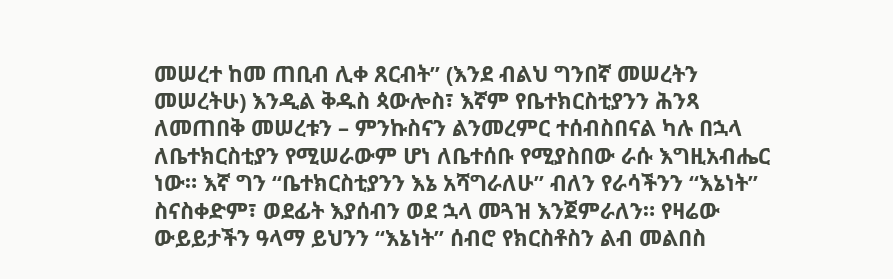መሠረተ ከመ ጠቢብ ሊቀ ጸርብት” (እንደ ብልህ ግንበኛ መሠረትን መሠረትሁ) እንዲል ቅዱስ ጳውሎስ፣ እኛም የቤተክርስቲያንን ሕንጻ ለመጠበቅ መሠረቱን – ምንኩስናን ልንመረምር ተሰብስበናል ካሉ በኋላ
ለቤተክርስቲያን የሚሠራውም ሆነ ለቤተሰቡ የሚያስበው ራሱ እግዚአብሔር ነው። እኛ ግን “ቤተክርስቲያንን እኔ አሻግራለሁ” ብለን የራሳችንን “እኔነት” ስናስቀድም፣ ወደፊት እያሰብን ወደ ኋላ መጓዝ እንጀምራለን። የዛሬው ውይይታችን ዓላማ ይህንን “እኔነት” ሰብሮ የክርስቶስን ልብ መልበስ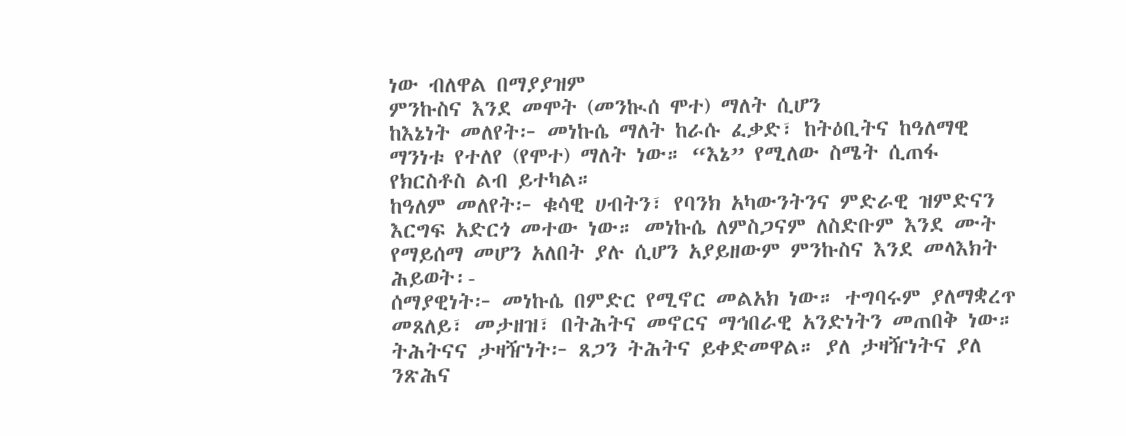ነው ብለዋል በማያያዝም
ምንኩስና እንደ መሞት (መንኲሰ ሞተ) ማለት ሲሆን
ከእኔነት መለየት፦ መነኩሴ ማለት ከራሱ ፈቃድ፣ ከትዕቢትና ከዓለማዊ ማንነቱ የተለየ (የሞተ) ማለት ነው። “እኔ” የሚለው ስሜት ሲጠፋ የክርስቶስ ልብ ይተካል።
ከዓለም መለየት፦ ቁሳዊ ሀብትን፣ የባንክ አካውንትንና ምድራዊ ዝምድናን እርግፍ አድርጎ መተው ነው። መነኩሴ ለምስጋናም ለስድቡም እንደ ሙት የማይሰማ መሆን አለበት ያሉ ሲሆን አያይዘውም ምንኩስና እንደ መላእክት ሕይወት፡-
ሰማያዊነት፦ መነኩሴ በምድር የሚኖር መልአክ ነው። ተግባሩም ያለማቋረጥ መጸለይ፣ መታዘዝ፣ በትሕትና መኖርና ማኅበራዊ አንድነትን መጠበቅ ነው።
ትሕትናና ታዛዥነት፦ ጸጋን ትሕትና ይቀድመዋል። ያለ ታዛዥነትና ያለ ንጽሕና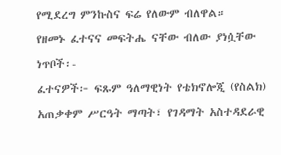የሚደረግ ምንኩስና ፍሬ የለውም ብለዋል።
የዘመኑ ፈተናና መፍትሔ ናቸው ብለው ያነሷቸው ነጥቦች፡-
ፈተናዎች፦ ፍጹም ዓለማዊነት የቴክኖሎጂ (የስልክ) አጠቃቀም ሥርዓት ማጣት፣ የገዳማት አስተዳደራዊ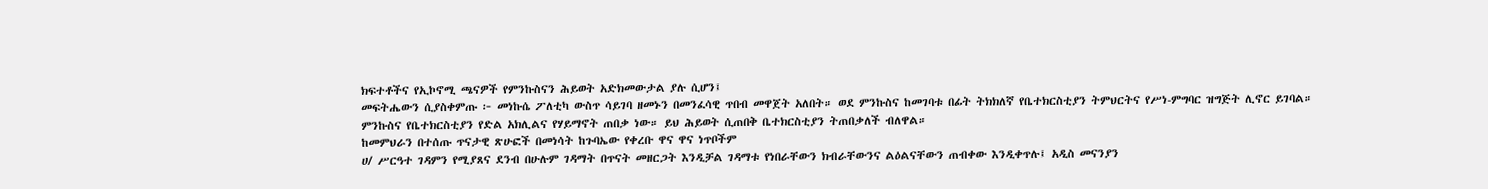ክፍተቶችና የኢኮኖሚ ጫናዎች የምንኩስናን ሕይወት አድክመውታል ያሉ ሲሆን፤
መፍትሔውን ሲያስቀምጡ ፦ መነኩሴ ፖለቲካ ውስጥ ሳይገባ ዘመኑን በመንፈሳዊ ጥበብ መዋጀት አለበት። ወደ ምንኩስና ከመገባቱ በፊት ትክክለኛ የቤተክርስቲያን ትምህርትና የሥነ-ምግባር ዝግጅት ሊኖር ይገባል።
ምንኩስና የቤተክርስቲያን የድል አክሊልና የሃይማኖት ጠበቃ ነው። ይህ ሕይወት ሲጠበቅ ቤተክርስቲያን ትጠበቃለች ብለዋል።
ከመምህራን በተሰጡ ጥናታዊ ጽሁፎች በመነሳት ከጉባኤው የቀረቡ ዋና ዋና ነጥቦችም
ሀ/ ሥርዓተ ገዳምን የሚያጸና ደንብ በሁሉም ገዳማት በጥናት መዘርጋት እንዲቻል ገዳማቱ የነበራቸውን ክብራቸውንና ልዕልናቸውን ጠብቀው እንዲቀጥሉ፤ አዲስ መናንያን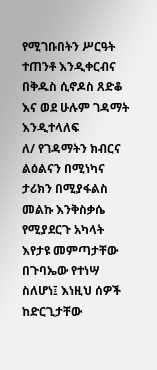የሚገቡበትን ሥርዓት ተጠንቶ እንዲቀርብና በቅዱስ ሲኖዶስ ጸድቆ እና ወደ ሁሉም ገዳማት እንዲተላለፍ
ለ/ የገዳማትን ክብርና ልዕልናን በሚነካና ታሪክን በሚያፋልስ መልኩ እንቅስቃሴ የሚያደርጉ አካላት እየታዩ መምጣታቸው በጉባኤው የተነሣ ስለሆነ፤ እነዚህ ሰዎች ከድርጊታቸው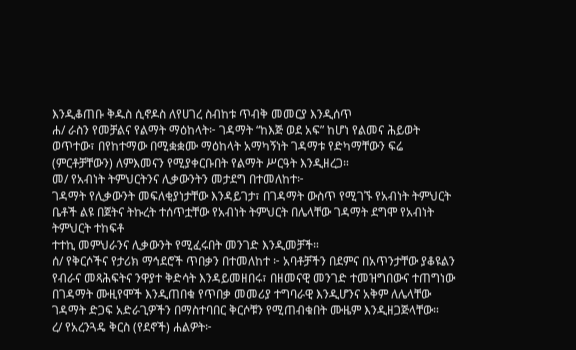እንዲቆጠቡ ቅዱስ ሲኖዶስ ለየሀገረ ስብከቱ ጥብቅ መመርያ እንዲሰጥ
ሐ/ ራስን የመቻልና የልማት ማዕከላት፦ ገዳማት “ከእጅ ወደ አፍ” ከሆነ የልመና ሕይወት ወጥተው፣ በየከተማው በሚቋቋሙ ማዕከላት አማካኝነት ገዳማቱ የድካማቸውን ፍሬ (ምርቶቻቸውን) ለምእመናን የሚያቀርቡበት የልማት ሥርዓት እንዲዘረጋ።
መ/ የአብነት ትምህርትንና ሊቃውንትን መታደግ በተመለከተ፦
ገዳማት የሊቃውንት መፍለቂያነታቸው እንዳይገታ፣ በገዳማት ውስጥ የሚገኙ የአብነት ትምህርት ቤቶች ልዩ በጀትና ትኩረት ተሰጥቷቸው የአብነት ትምህርት በሌላቸው ገዳማት ደግሞ የአብነት ትምህርት ተከፍቶ
ተተኪ መምህራንና ሊቃውንት የሚፈሩበት መንገድ እንዲመቻች።
ሰ/ የቅርሶችና የታሪክ ማኅደሮች ጥበቃን በተመለከተ ፦ አባቶቻችን በደምና በአጥንታቸው ያቆዩልን የብራና መጻሕፍትና ንዋያተ ቅድሳት እንዳይመዘበሩ፣ በዘመናዊ መንገድ ተመዝግበውና ተጠግነው በገዳማት ሙዚየሞች እንዲጠበቁ የጥበቃ መመሪያ ተግባራዊ እንዲሆንና አቅም ለሌላቸው ገዳማት ድጋፍ አድራጊዎችን በማስተባበር ቅርሶቹን የሚጠብቁበት ሙዜም እንዲዘጋጅላቸው።
ረ/ የአረንጓዴ ቅርስ (የደኖች) ሐልዎት፦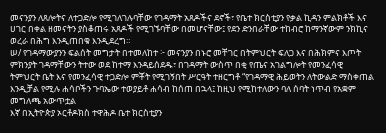መናንያን ለጸሎትና ለተጋድሎ የሚገለገሉባቸው የገዳማት አጸዶችና ደኖች፣ የቤተ ክርስቲያን የቃል ኪዳን ምልክቶች እና ሀገር በቀል ዘመናትን ያስቆጠሩ አጸዶች የሚገኙባቸው በመሆናቸው፤ የደን ድንበራቸው ተከብሮ ከማንኛውም ንክኪና ወረራ በሕግ እንዲጠበቁ እንዲደረግ።
ሠ/ የገዳማውያንን ፍልሰት መግታት በተመለከተ ፦ መናንያን በኑሮ መቸገር በትምህርት ፍለጋ እና በሕክምና እጦት ምክንያት ገዳማቸውን ትተው ወደ ከተማ እንዳይሰደዱ፣ በገዳማት ውስጥ በቂ የጤና አገልግሎት የመንፈሳዊ ትምህርት ቤት እና የመንፈሳዊ ተጋድሎ ምቾት የሚገኝበት ሥርዓት ተዘርግቶ “የገዳማዊ ሕይወትን ለትውልድ ማስቀጠል እንዲቻል የሚሉ ሐሳቦችን ጉባኤው ተወያይቶ ሐሳብ ከሰጠ በኋላ፤ ከዚህ የሚከተለውን ባለ ሰባት ነጥብ የአቋም መግለጫ አውጥቷል
እኛ በኢትዮጵያ ኦርቶዶክስ ተዋሕዶ ቤተ ክርስቲያን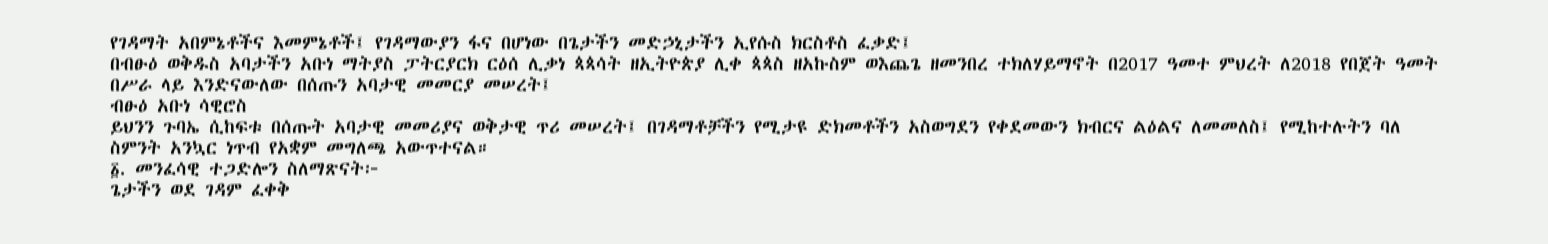የገዳማት አበምኔቶችና እመምኔቶች፤ የገዳማውያን ፋና በሆነው በጌታችን መድኃኒታችን ኢየሱስ ክርስቶስ ፈቃድ፤
በብፁዕ ወቅዱስ አባታችን አቡነ ማትያስ ፓትርያርክ ርዕሰ ሊቃነ ጳጳሳት ዘኢትዮጵያ ሊቀ ጳጳስ ዘአኩስም ወእጨጌ ዘመንበረ ተክለሃይማኖት በ2017 ዓመተ ምህረት ለ2018 የበጀት ዓመት በሥራ ላይ እንድናውለው በሰጡን አባታዊ መመርያ መሠረት፤
ብፁዕ አቡነ ሳዊሮስ
ይህንን ጉባኤ ሲከፍቱ በሰጡት አባታዊ መመሪያና ወቅታዊ ጥሪ መሠረት፤ በገዳማቶቻችን የሚታዩ ድክመቶችን አስወግደን የቀደመውን ክብርና ልዕልና ለመመለስ፤ የሚከተሉትን ባለ ስምንት አንኳር ነጥብ የአቋም መግለጫ አውጥተናል።
፩. መንፈሳዊ ተጋድሎን ስለማጽናት፦
ጌታችን ወደ ገዳም ፈቀቅ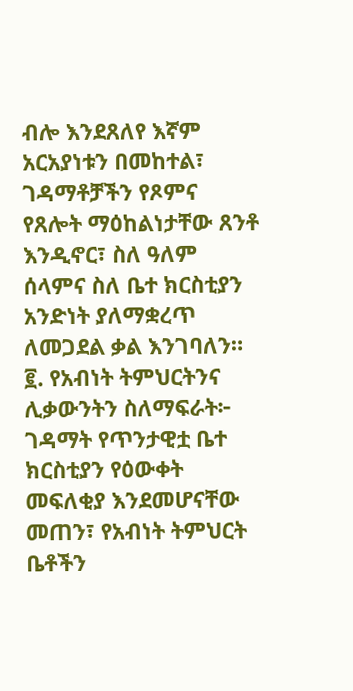ብሎ እንደጸለየ እኛም አርአያነቱን በመከተል፣ ገዳማቶቻችን የጾምና የጸሎት ማዕከልነታቸው ጸንቶ እንዲኖር፣ ስለ ዓለም ሰላምና ስለ ቤተ ክርስቲያን አንድነት ያለማቋረጥ ለመጋደል ቃል እንገባለን።
፪. የአብነት ትምህርትንና ሊቃውንትን ስለማፍራት፦
ገዳማት የጥንታዊቷ ቤተ ክርስቲያን የዕውቀት መፍለቂያ እንደመሆናቸው መጠን፣ የአብነት ትምህርት ቤቶችን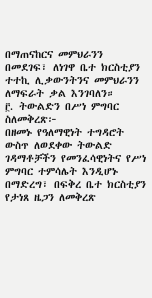በማጠናከርና መምህራንን በመደገፍ፣ ለነገዋ ቤተ ክርስቲያን ተተኪ ሊቃውንትንና መምህራንን ለማፍራት ቃል እንገባለን።
፫. ትውልድን በሥነ ምግባር ስለመቅረጽ፦
በዘመኑ የዓለማዊነት ተግዳሮት ውስጥ ለወደቀው ትውልድ ገዳማቶቻችን የመንፈሳዊነትና የሥነ ምግባር ተምሳሌት እንዲሆኑ በማድረግ፣ በፍቅረ ቤተ ክርስቲያን የታነጸ ዜጋን ለመቅረጽ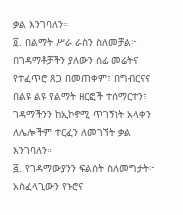ቃል እንገባለን።
፬. በልማት ሥራ ራስን ስለመቻል፦
በገዳማቶቻችን ያለውን ሰፊ መሬትና የተፈጥሮ ጸጋ በመጠቀም፣ በግብርናና በልዩ ልዩ የልማት ዘርፎች ተሰማርተን፣ ገዳማችንን ከኢኮኖሚ ጥገኝነት አላቀን ለሌሎችም ተርፈን ለመገኘት ቃል እንገባለን።
፭. የገዳማውያንን ፍልሰት ስለመግታት፦
አስፈላጊውን የኑሮና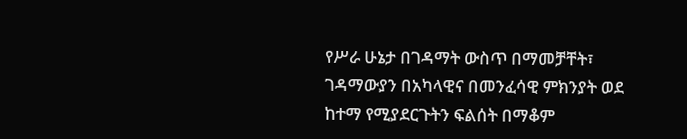የሥራ ሁኔታ በገዳማት ውስጥ በማመቻቸት፣ ገዳማውያን በአካላዊና በመንፈሳዊ ምክንያት ወደ ከተማ የሚያደርጉትን ፍልሰት በማቆም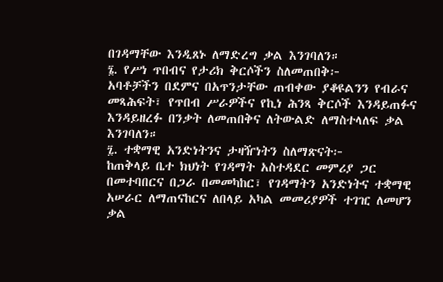በገዳማቸው እንዲጸኑ ለማድረግ ቃል እንገባለን።
፮. የሥነ ጥበብና የታሪክ ቅርሶችን ስለመጠበቅ፦
አባቶቻችን በደምና በአጥንታቸው ጠብቀው ያቆዩልንን የብራና መጻሕፍት፣ የጥበብ ሥራዎችና የኪነ ሕንጻ ቅርሶች እንዳይጠፉና እንዳይዘረፉ በንቃት ለመጠበቅና ለትውልድ ለማስተላለፍ ቃል እንገባለን።
፯. ተቋማዊ አንድነትንና ታዛዥነትን ስለማጽናት፦
ከጠቅላይ ቤተ ክህነት የገዳማት አስተዳደር መምሪያ ጋር በመተባበርና በጋራ በመመካከር፣ የገዳማትን አንድነትና ተቋማዊ አሠራር ለማጠናከርና ለበላይ አካል መመሪያዎች ተገዢ ለመሆን ቃል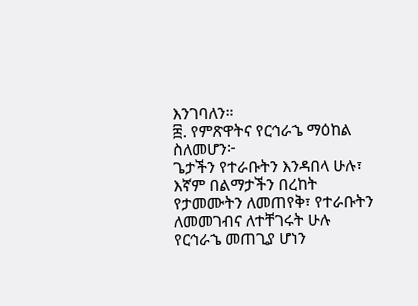እንገባለን።
፰. የምጽዋትና የርኅራኄ ማዕከል ስለመሆን፦
ጌታችን የተራቡትን እንዳበላ ሁሉ፣ እኛም በልማታችን በረከት የታመሙትን ለመጠየቅ፣ የተራቡትን ለመመገብና ለተቸገሩት ሁሉ የርኅራኄ መጠጊያ ሆነን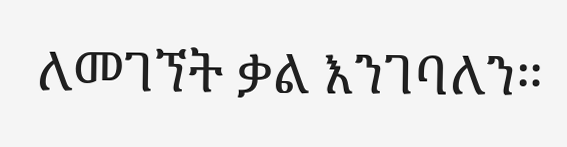ለመገኘት ቃል እንገባለን።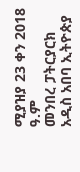ሚያዝያ 23 ቀን 2018 ዓ.ም
መንበረ ፓትርያርክ አዲስ አበባ ኢትዮጵያ